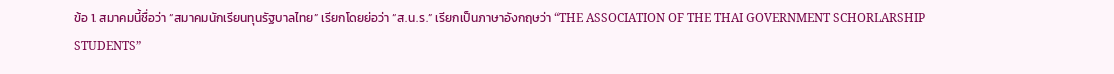ข้อ 1. สมาคมนี้ชื่อว่า “สมาคมนักเรียนทุนรัฐบาลไทย” เรียกโดยย่อว่า “ส.น.ร.” เรียกเป็นภาษาอังกฤษว่า “THE ASSOCIATION OF THE THAI GOVERNMENT SCHORLARSHIP STUDENTS”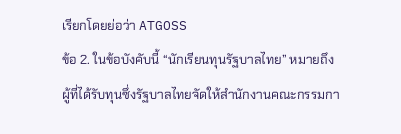เรียกโดยย่อว่า ATGOSS
ข้อ 2. ในข้อบังคับนี้ “นักเรียนทุนรัฐบาลไทย” หมายถึง ผู้ที่ได้รับทุนซึ่งรัฐบาลไทยจัดให้สำนักงานคณะกรรมกา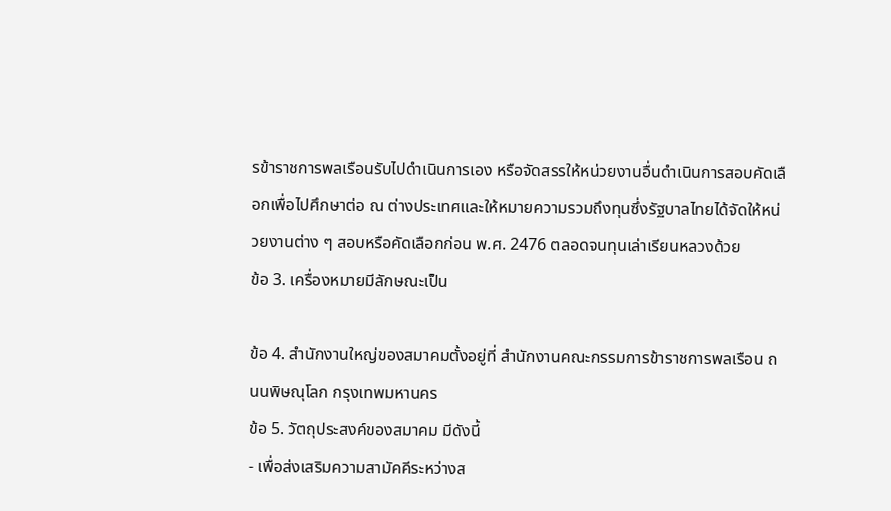รข้าราชการพลเรือนรับไปดำเนินการเอง หรือจัดสรรให้หน่วยงานอื่นดำเนินการสอบคัดเลือกเพื่อไปศึกษาต่อ ณ ต่างประเทศและให้หมายความรวมถึงทุนซึ่งรัฐบาลไทยได้จัดให้หน่วยงานต่าง ๆ สอบหรือคัดเลือกก่อน พ.ศ. 2476 ตลอดจนทุนเล่าเรียนหลวงด้วย
ข้อ 3. เครื่องหมายมีลักษณะเป็น

ข้อ 4. สำนักงานใหญ่ของสมาคมตั้งอยู่ที่ สำนักงานคณะกรรมการข้าราชการพลเรือน ถนนพิษณุโลก กรุงเทพมหานคร
ข้อ 5. วัตถุประสงค์ของสมาคม มีดังนี้
- เพื่อส่งเสริมความสามัคคีระหว่างส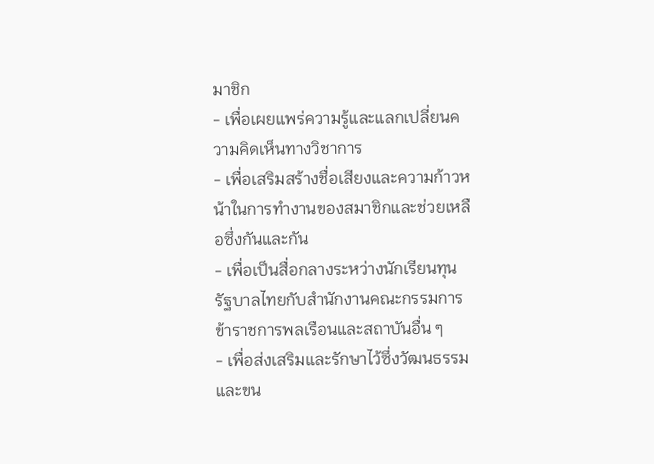มาชิก
- เพื่อเผยแพร่ความรู้และแลกเปลี่ยนความคิดเห็นทางวิชาการ
- เพื่อเสริมสร้างชื่อเสียงและความก้าวหน้าในการทำงานของสมาชิกและช่วยเหลือซึ่งกันและกัน
- เพื่อเป็นสื่อกลางระหว่างนักเรียนทุนรัฐบาลไทยกับสำนักงานคณะกรรมการข้าราชการพลเรือนและสถาบันอื่น ๆ
- เพื่อส่งเสริมและรักษาไว้ซึ่งวัฒนธรรมและขน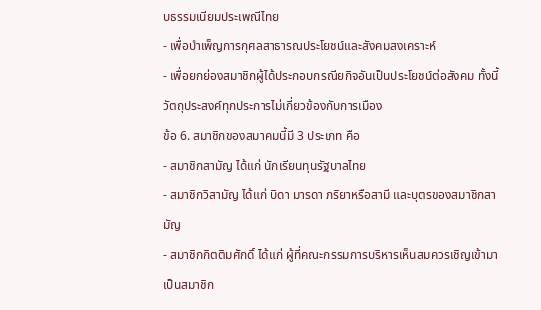บธรรมเนียมประเพณีไทย
- เพื่อบำเพ็ญการกุศลสาธารณประโยชน์และสังคมสงเคราะห์
- เพื่อยกย่องสมาชิกผู้ได้ประกอบกรณียกิจอันเป็นประโยชน์ต่อสังคม ทั้งนี้ วัตถุประสงค์ทุกประการไม่เกี่ยวข้องกับการเมือง
ข้อ 6. สมาชิกของสมาคมนี้มี 3 ประเภท คือ
- สมาชิกสามัญ ได้แก่ นักเรียนทุนรัฐบาลไทย
- สมาชิกวิสามัญ ได้แก่ บิดา มารดา ภริยาหรือสามี และบุตรของสมาชิกสามัญ
- สมาชิกกิตติมศักดิ์ ได้แก่ ผู้ที่คณะกรรมการบริหารเห็นสมควรเชิญเข้ามาเป็นสมาชิก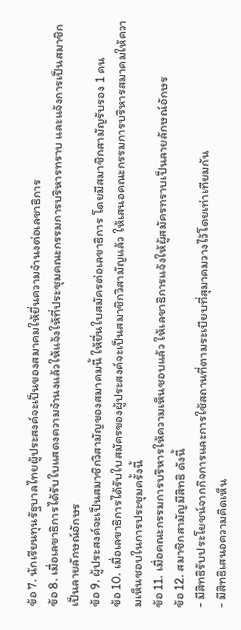ข้อ 7. นักเรียนทุนรัฐบาลไทยผู้ประสงค์จะเป็นของสมาคมให้ยื่นความจำนงต่อเลขาธิการ
ข้อ 8. เมื่อเลขาธิการได้รับใบแสดงความจำนงแล้วให้แจ้งให้ที่ประชุมคณะกรรมการบริหารทราบ และแจ้งการเป็นสมาชิกเป็นลายลักษณ์อักษร
ข้อ 9. ผู้ประสงค์จะเป็นสมาชิกวิสามัญของสมาคมนี้ ให้ยื่นใบสมัครต่อเลขาธิการ โดยมีสมาชิกสามัญรับรอง 1 คน
ข้อ 10. เมื่อเลขาธิการได้รับใบสมัครของผู้ประสงค์จะเป็นสมาชิกวิสามัญแล้ว ให้เสนอคณะกรรมการบริหารสมาคมให้ความเห็นชอบในการประชุมครั้งนี้
ข้อ 11. เมื่อคณะกรรมการบริหารให้ความเห็นชอบแล้ว ให้เลขาธิการแจ้งให้ผู้สมัครทราบเป็นลายลักษณ์อักษร
ข้อ 12. สมาชิกสามัญมีสิทธิ ดังนี้
- มีสิทธิรับประโยชน์จากกิจการและการใช้สถานที่ตามระเบียบที่สุมาคมวางไว้โดยเท่าเทียมกัน
- มีสิทธิเสนอความคิดเห็น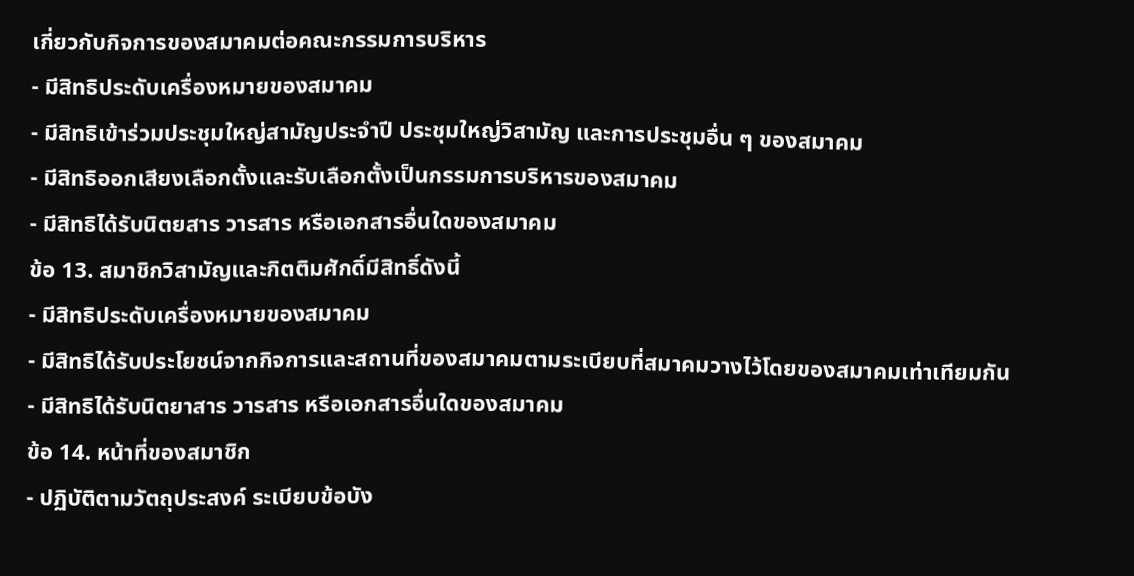เกี่ยวกับกิจการของสมาคมต่อคณะกรรมการบริหาร
- มีสิทธิประดับเครื่องหมายของสมาคม
- มีสิทธิเข้าร่วมประชุมใหญ่สามัญประจำปี ประชุมใหญ่วิสามัญ และการประชุมอื่น ๆ ของสมาคม
- มีสิทธิออกเสียงเลือกตั้งและรับเลือกตั้งเป็นกรรมการบริหารของสมาคม
- มีสิทธิได้รับนิตยสาร วารสาร หรือเอกสารอื่นใดของสมาคม
ข้อ 13. สมาชิกวิสามัญและกิตติมศักดิ์มีสิทธิ์ดังนี้
- มีสิทธิประดับเครื่องหมายของสมาคม
- มีสิทธิได้รับประโยชน์จากกิจการและสถานที่ของสมาคมตามระเบียบที่สมาคมวางไว้โดยของสมาคมเท่าเทียมกัน
- มีสิทธิได้รับนิตยาสาร วารสาร หรือเอกสารอื่นใดของสมาคม
ข้อ 14. หน้าที่ของสมาชิก
- ปฏิบัติตามวัตถุประสงค์ ระเบียบข้อบัง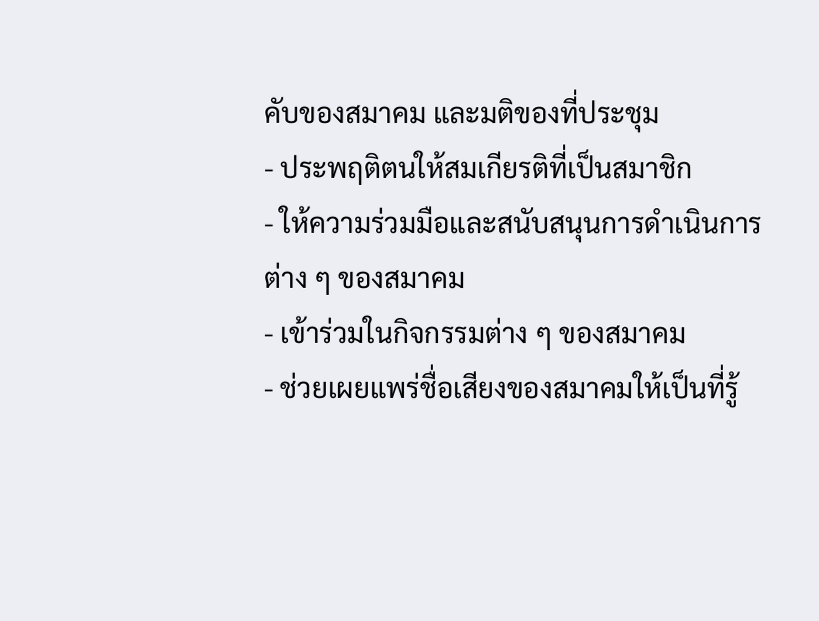คับของสมาคม และมติของที่ประชุม
- ประพฤติตนให้สมเกียรติที่เป็นสมาชิก
- ให้ความร่วมมือและสนับสนุนการดำเนินการต่าง ๆ ของสมาคม
- เข้าร่วมในกิจกรรมต่าง ๆ ของสมาคม
- ช่วยเผยแพร่ชื่อเสียงของสมาคมให้เป็นที่รู้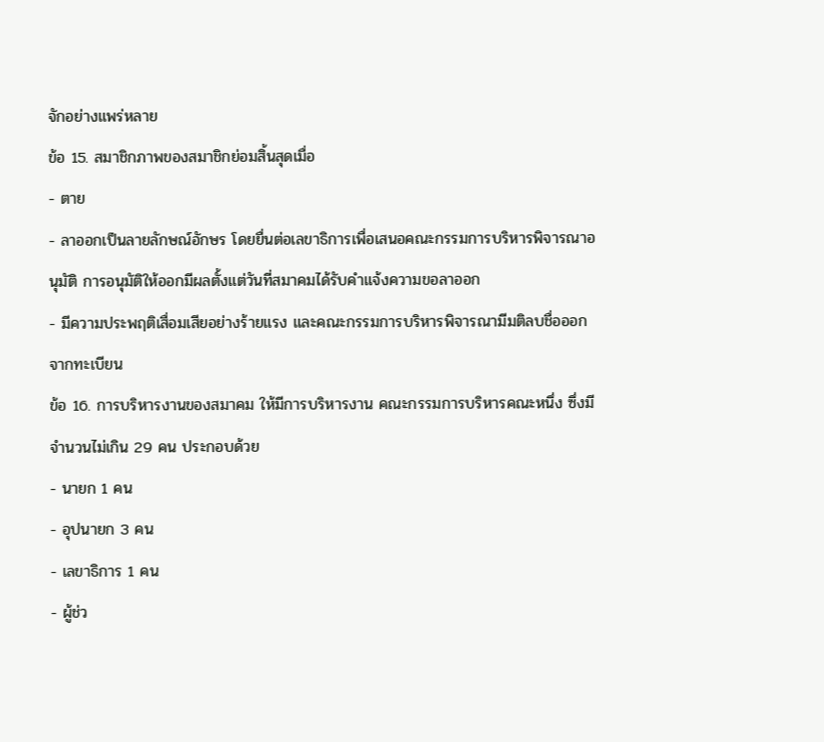จักอย่างแพร่หลาย
ข้อ 15. สมาชิกภาพของสมาชิกย่อมสิ้นสุดเมื่อ
- ตาย
- ลาออกเป็นลายลักษณ์อักษร โดยยื่นต่อเลขาธิการเพื่อเสนอคณะกรรมการบริหารพิจารณาอนุมัติ การอนุมัติให้ออกมีผลตั้งแต่วันที่สมาคมได้รับคำแจ้งความขอลาออก
- มีความประพฤติเสื่อมเสียอย่างร้ายแรง และคณะกรรมการบริหารพิจารณามีมติลบชื่อออกจากทะเบียน
ข้อ 16. การบริหารงานของสมาคม ให้มีการบริหารงาน คณะกรรมการบริหารคณะหนึ่ง ซึ่งมีจำนวนไม่เกิน 29 คน ประกอบด้วย
- นายก 1 คน
- อุปนายก 3 คน
- เลขาธิการ 1 คน
- ผู้ช่ว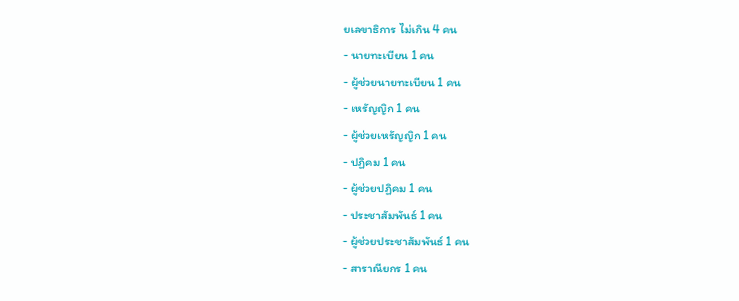ยเลขาธิการ ไม่เกิน 4 คน
- นายทะเบียน 1 คน
- ผู้ช่วยนายทะเบียน 1 คน
- เหรัญญิก 1 คน
- ผู้ช่วยเหรัญญิก 1 คน
- ปฏิคม 1 คน
- ผู้ช่วยปฏิคม 1 คน
- ประชาสัมพันธ์ 1 คน
- ผู้ช่วยประชาสัมพันธ์ 1 คน
- สาราณียกร 1 คน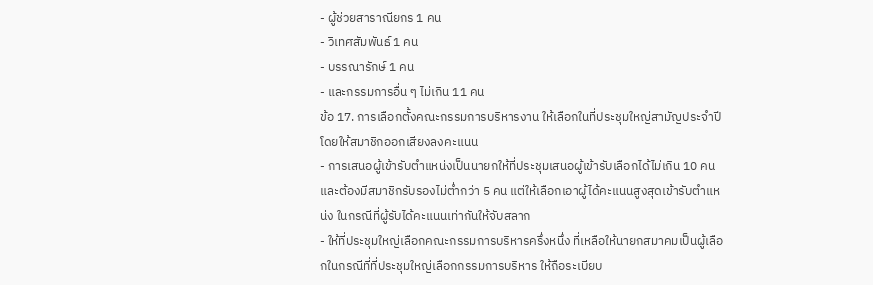- ผู้ช่วยสาราณียกร 1 คน
- วิเทศสัมพันธ์ 1 คน
- บรรณารักษ์ 1 คน
- และกรรมการอื่น ๆ ไม่เกิน 11 คน
ข้อ 17. การเลือกตั้งคณะกรรมการบริหารงาน ให้เลือกในที่ประชุมใหญ่สามัญประจำปี โดยให้สมาชิกออกเสียงลงคะแนน
- การเสนอผู้เข้ารับตำแหน่งเป็นนายกให้ที่ประชุมเสนอผู้เข้ารับเลือกได้ไม่เกิน 10 คน และต้องมีสมาชิกรับรองไม่ต่ำกว่า 5 คน แต่ให้เลือกเอาผู้ได้คะแนนสูงสุดเข้ารับตำแหน่ง ในกรณีที่ผู้รับได้คะแนนเท่ากันให้จับสลาก
- ให้ที่ประชุมใหญ่เลือกคณะกรรมการบริหารครึ่งหนึ่ง ที่เหลือให้นายกสมาคมเป็นผู้เลือกในกรณีที่ที่ประชุมใหญ่เลือกกรรมการบริหาร ให้ถือระเบียบ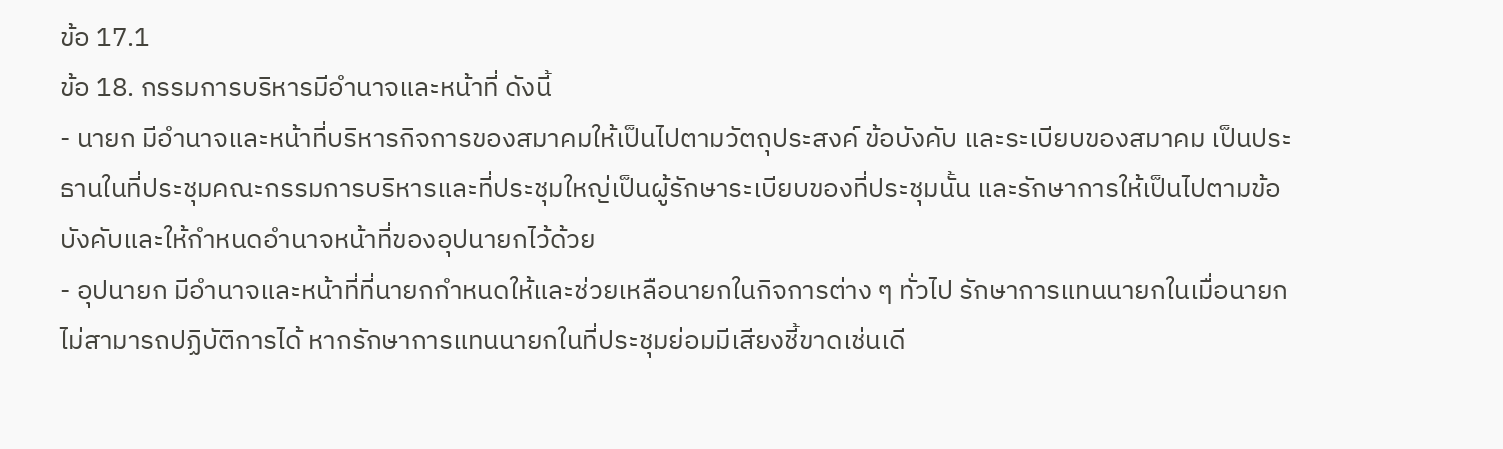ข้อ 17.1
ข้อ 18. กรรมการบริหารมีอำนาจและหน้าที่ ดังนี้
- นายก มีอำนาจและหน้าที่บริหารกิจการของสมาคมให้เป็นไปตามวัตถุประสงค์ ข้อบังคับ และระเบียบของสมาคม เป็นประธานในที่ประชุมคณะกรรมการบริหารและที่ประชุมใหญ่เป็นผู้รักษาระเบียบของที่ประชุมนั้น และรักษาการให้เป็นไปตามข้อบังคับและให้กำหนดอำนาจหน้าที่ของอุปนายกไว้ด้วย
- อุปนายก มีอำนาจและหน้าที่ที่นายกกำหนดให้และช่วยเหลือนายกในกิจการต่าง ๆ ทั่วไป รักษาการแทนนายกในเมื่อนายกไม่สามารถปฏิบัติการได้ หากรักษาการแทนนายกในที่ประชุมย่อมมีเสียงชี้ขาดเช่นเดี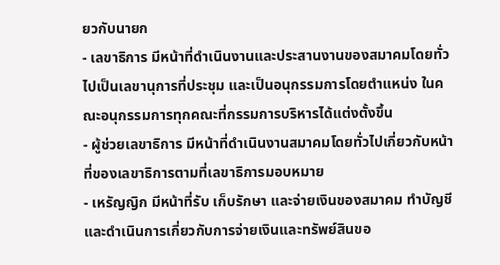ยวกับนายก
- เลขาธิการ มีหน้าที่ดำเนินงานและประสานงานของสมาคมโดยทั่วไปเป็นเลขานุการที่ประชุม และเป็นอนุกรรมการโดยตำแหน่ง ในคณะอนุกรรมการทุกคณะที่กรรมการบริหารได้แต่งตั้งขึ้น
- ผู้ช่วยเลขาธิการ มีหน้าที่ดำเนินงานสมาคมโดยทั่วไปเกี่ยวกับหน้าที่ของเลขาธิการตามที่เลขาธิการมอบหมาย
- เหรัญญิก มีหน้าที่รับ เก็บรักษา และจ่ายเงินของสมาคม ทำบัญชีและดำเนินการเกี่ยวกับการจ่ายเงินและทรัพย์สินขอ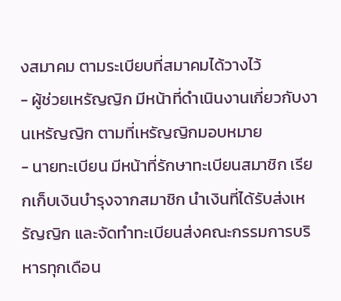งสมาคม ตามระเบียบที่สมาคมได้วางไว้
- ผู้ช่วยเหรัญญิก มีหน้าที่ดำเนินงานเกี่ยวกับงานเหรัญญิก ตามที่เหรัญญิกมอบหมาย
- นายทะเบียน มีหน้าที่รักษาทะเบียนสมาชิก เรียกเก็บเงินบำรุงจากสมาชิก นำเงินที่ได้รับส่งเหรัญญิก และจัดทำทะเบียนส่งคณะกรรมการบริหารทุกเดือน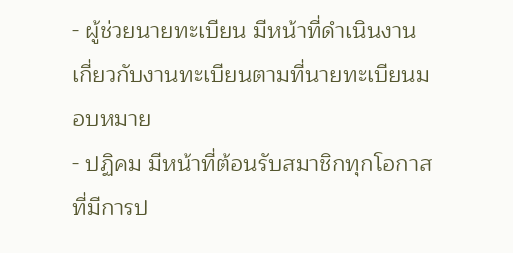- ผู้ช่วยนายทะเบียน มีหน้าที่ดำเนินงานเกี่ยวกับงานทะเบียนตามที่นายทะเบียนมอบหมาย
- ปฏิคม มีหน้าที่ต้อนรับสมาชิกทุกโอกาสที่มีการป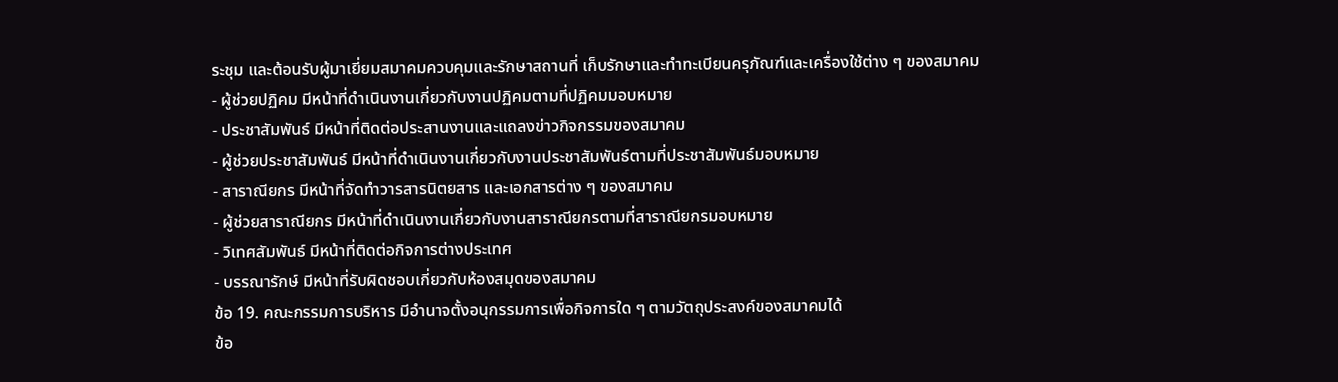ระชุม และต้อนรับผู้มาเยี่ยมสมาคมควบคุมและรักษาสถานที่ เก็บรักษาและทำทะเบียนครุภัณฑ์และเครื่องใช้ต่าง ๆ ของสมาคม
- ผู้ช่วยปฏิคม มีหน้าที่ดำเนินงานเกี่ยวกับงานปฏิคมตามที่ปฏิคมมอบหมาย
- ประชาสัมพันธ์ มีหน้าที่ติดต่อประสานงานและแถลงข่าวกิจกรรมของสมาคม
- ผู้ช่วยประชาสัมพันธ์ มีหน้าที่ดำเนินงานเกี่ยวกับงานประชาสัมพันธ์ตามที่ประชาสัมพันธ์มอบหมาย
- สาราณียกร มีหน้าที่จัดทำวารสารนิตยสาร และเอกสารต่าง ๆ ของสมาคม
- ผู้ช่วยสาราณียกร มีหน้าที่ดำเนินงานเกี่ยวกับงานสาราณียกรตามที่สาราณียกรมอบหมาย
- วิเทศสัมพันธ์ มีหน้าที่ติดต่อกิจการต่างประเทศ
- บรรณารักษ์ มีหน้าที่รับผิดชอบเกี่ยวกับห้องสมุดของสมาคม
ข้อ 19. คณะกรรมการบริหาร มีอำนาจตั้งอนุกรรมการเพื่อกิจการใด ๆ ตามวัตถุประสงค์ของสมาคมได้
ข้อ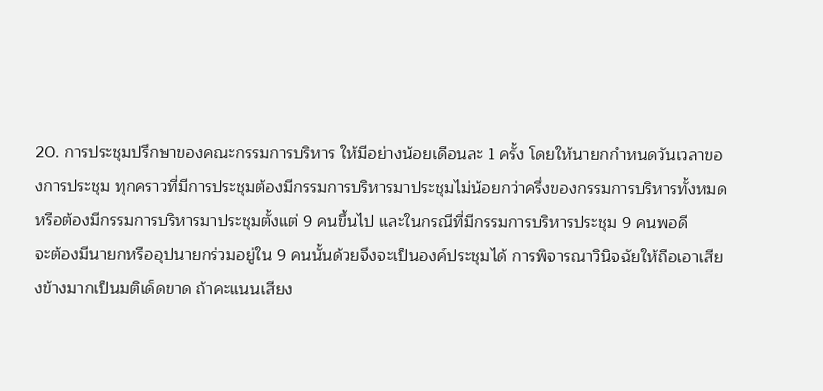20. การประชุมปรึกษาของคณะกรรมการบริหาร ให้มีอย่างน้อยเดือนละ 1 ครั้ง โดยให้นายกกำหนดวันเวลาของการประชุม ทุกคราวที่มีการประชุมต้องมีกรรมการบริหารมาประชุมไม่น้อยกว่าครึ่งของกรรมการบริหารทั้งหมด หรือต้องมีกรรมการบริหารมาประชุมตั้งแต่ 9 คนขึ้นไป และในกรณีที่มีกรรมการบริหารประชุม 9 คนพอดี
จะต้องมีนายกหรืออุปนายกร่วมอยู่ใน 9 คนนั้นด้วยจึงจะเป็นองค์ประชุมได้ การพิจารณาวินิจฉัยให้ถือเอาเสียงข้างมากเป็นมติเด็ดขาด ถ้าคะแนนเสียง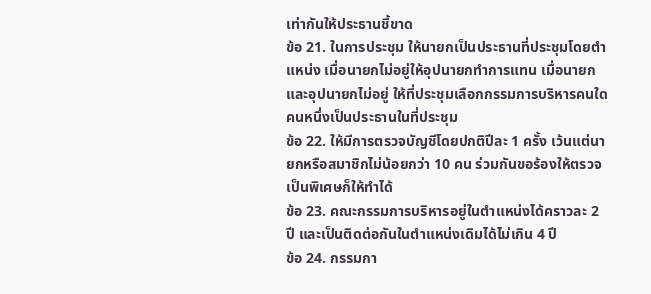เท่ากันให้ประธานชี้ขาด
ข้อ 21. ในการประชุม ให้นายกเป็นประธานที่ประชุมโดยตำแหน่ง เมื่อนายกไม่อยู่ให้อุปนายกทำการแทน เมื่อนายกและอุปนายกไม่อยู่ ให้ที่ประชุมเลือกกรรมการบริหารคนใดคนหนึ่งเป็นประธานในที่ประชุม
ข้อ 22. ให้มีการตรวจบัญชีโดยปกติปีละ 1 ครั้ง เว้นแต่นายกหรือสมาชิกไม่น้อยกว่า 10 คน ร่วมกันขอร้องให้ตรวจเป็นพิเศษก็ให้ทำได้
ข้อ 23. คณะกรรมการบริหารอยู่ในตำแหน่งได้คราวละ 2 ปี และเป็นติดต่อกันในตำแหน่งเดิมได้ไม่เกิน 4 ปี
ข้อ 24. กรรมกา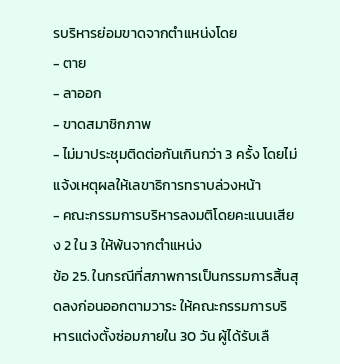รบริหารย่อมขาดจากตำแหน่งโดย
- ตาย
- ลาออก
- ขาดสมาชิกภาพ
- ไม่มาประชุมติดต่อกันเกินกว่า 3 ครั้ง โดยไม่แจ้งเหตุผลให้เลขาธิการทราบล่วงหน้า
- คณะกรรมการบริหารลงมติโดยคะแนนเสียง 2 ใน 3 ให้พ้นจากตำแหน่ง
ข้อ 25. ในกรณีที่สภาพการเป็นกรรมการสิ้นสุดลงก่อนออกตามวาระ ให้คณะกรรมการบริหารแต่งตั้งซ่อมภายใน 30 วัน ผู้ได้รับเลื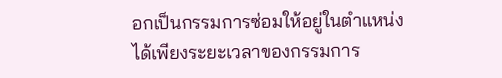อกเป็นกรรมการซ่อมให้อยู่ในตำแหน่งได้เพียงระยะเวลาของกรรมการ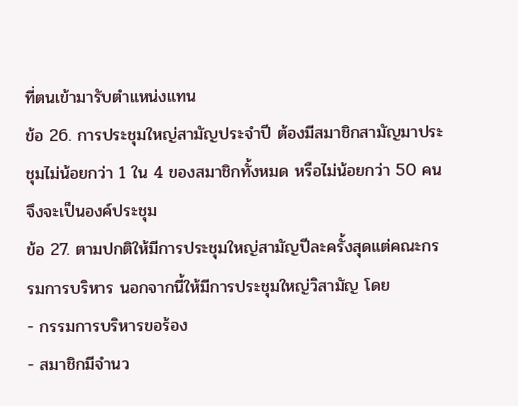ที่ตนเข้ามารับตำแหน่งแทน
ข้อ 26. การประชุมใหญ่สามัญประจำปี ต้องมีสมาชิกสามัญมาประชุมไม่น้อยกว่า 1 ใน 4 ของสมาชิกทั้งหมด หรือไม่น้อยกว่า 50 คนจึงจะเป็นองค์ประชุม
ข้อ 27. ตามปกติให้มีการประชุมใหญ่สามัญปีละครั้งสุดแต่คณะกรรมการบริหาร นอกจากนี้ให้มีการประชุมใหญ่วิสามัญ โดย
- กรรมการบริหารขอร้อง
- สมาชิกมีจำนว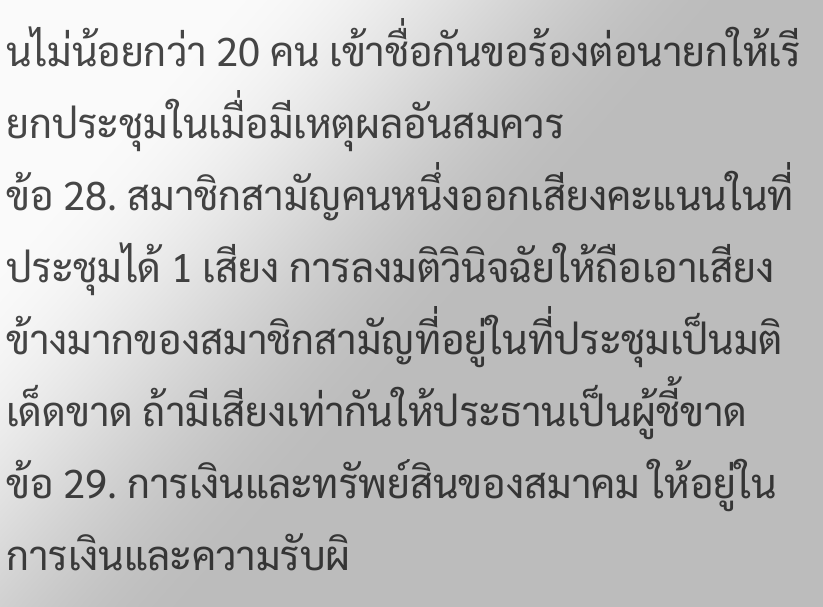นไม่น้อยกว่า 20 คน เข้าชื่อกันขอร้องต่อนายกให้เรียกประชุมในเมื่อมีเหตุผลอันสมควร
ข้อ 28. สมาชิกสามัญคนหนึ่งออกเสียงคะแนนในที่ประชุมได้ 1 เสียง การลงมติวินิจฉัยให้ถือเอาเสียงข้างมากของสมาชิกสามัญที่อยู่ในที่ประชุมเป็นมติเด็ดขาด ถ้ามีเสียงเท่ากันให้ประธานเป็นผู้ชี้ขาด
ข้อ 29. การเงินและทรัพย์สินของสมาคม ให้อยู่ในการเงินและความรับผิ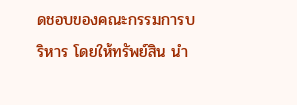ดชอบของคณะกรรมการบริหาร โดยให้ทรัพย์สิน นำ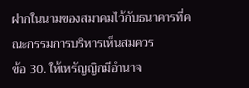ฝากในนามของสมาคมไว้กับธนาคารที่คณะกรรมการบริหารเห็นสมควร
ข้อ 30. ให้เหรัญญิกมีอำนาจ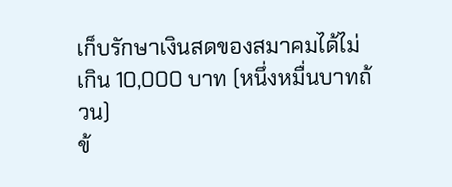เก็บรักษาเงินสดของสมาคมได้ไม่เกิน 10,000 บาท (หนึ่งหมื่นบาทถ้วน)
ข้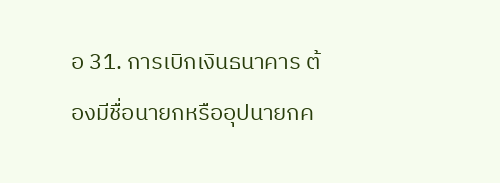อ 31. การเบิกเงินธนาคาร ต้องมีชื่อนายกหรืออุปนายกค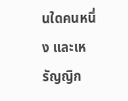นใดคนหนึ่ง และเหรัญญิก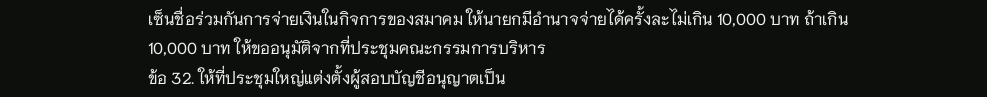เซ็นชื่อร่วมกันการจ่ายเงินในกิจการของสมาคม ให้นายกมีอำนาจจ่ายได้ครั้งละไม่เกิน 10,000 บาท ถ้าเกิน 10,000 บาท ให้ขออนุมัติจากที่ประชุมคณะกรรมการบริหาร
ข้อ 32. ให้ที่ประชุมใหญ่แต่งตั้งผู้สอบบัญชีอนุญาตเป็น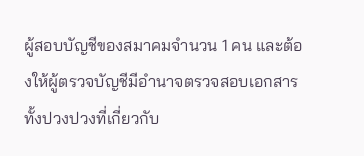ผู้สอบบัญชีของสมาคมจำนวน 1 คน และต้องให้ผู้ตรวจบัญชีมีอำนาจตรวจสอบเอกสารทั้งปวงปวงที่เกี่ยวกับ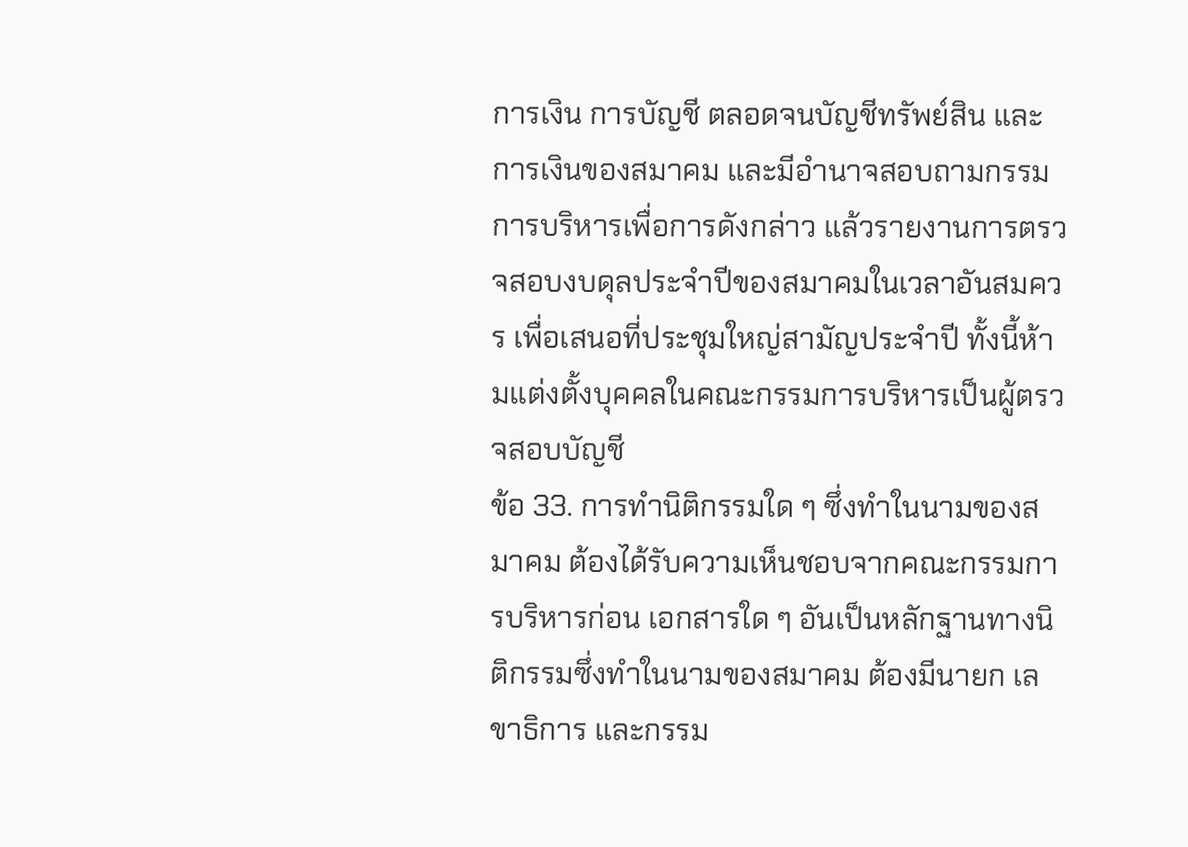การเงิน การบัญชี ตลอดจนบัญชีทรัพย์สิน และการเงินของสมาคม และมีอำนาจสอบถามกรรมการบริหารเพื่อการดังกล่าว แล้วรายงานการตรวจสอบงบดุลประจำปีของสมาคมในเวลาอันสมควร เพื่อเสนอที่ประชุมใหญ่สามัญประจำปี ทั้งนี้ห้ามแต่งตั้งบุคคลในคณะกรรมการบริหารเป็นผู้ตรวจสอบบัญชี
ข้อ 33. การทำนิติกรรมใด ๆ ซึ่งทำในนามของสมาคม ต้องได้รับความเห็นชอบจากคณะกรรมการบริหารก่อน เอกสารใด ๆ อันเป็นหลักฐานทางนิติกรรมซึ่งทำในนามของสมาคม ต้องมีนายก เลขาธิการ และกรรม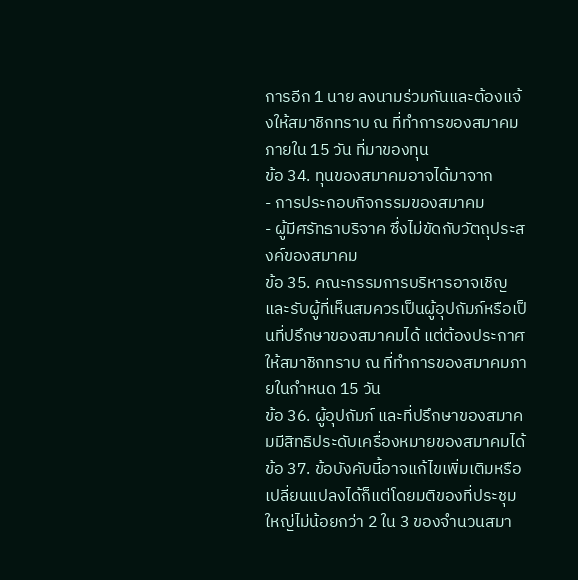การอีก 1 นาย ลงนามร่วมกันและต้องแจ้งให้สมาชิกทราบ ณ ที่ทำการของสมาคมภายใน 15 วัน ที่มาของทุน
ข้อ 34. ทุนของสมาคมอาจได้มาจาก
- การประกอบกิจกรรมของสมาคม
- ผู้มีศรัทธาบริจาค ซึ่งไม่ขัดกับวัตถุประสงค์ของสมาคม
ข้อ 35. คณะกรรมการบริหารอาจเชิญและรับผู้ที่เห็นสมควรเป็นผู้อุปถัมภ์หรือเป็นที่ปรึกษาของสมาคมได้ แต่ต้องประกาศให้สมาชิกทราบ ณ ที่ทำการของสมาคมภายในกำหนด 15 วัน
ข้อ 36. ผู้อุปถัมภ์ และที่ปรึกษาของสมาคมมีสิทธิประดับเครื่องหมายของสมาคมได้
ข้อ 37. ข้อบังคับนี้อาจแก้ไขเพิ่มเติมหรือเปลี่ยนแปลงได้ก็แต่โดยมติของที่ประชุมใหญ่ไม่น้อยกว่า 2 ใน 3 ของจำนวนสมา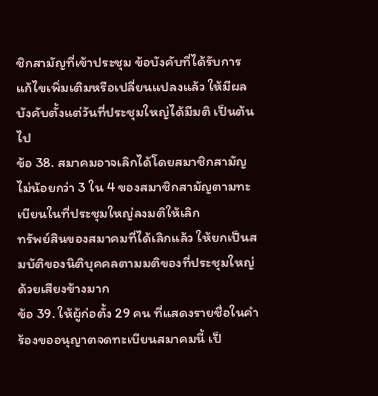ชิกสามัญที่เข้าประชุม ข้อบังคับที่ได้รับการแก้ไขเพิ่มเติมหรือเปลี่ยนแปลงแล้ว ให้มีผลบังคับตั้งแต่วันที่ประชุมใหญ่ได้มีมติ เป็นต้นไป
ข้อ 38. สมาคมอาจเลิกได้โดยสมาชิกสามัญไม่น้อยกว่า 3 ใน 4 ของสมาชิกสามัญตามทะเบียนในที่ประชุมใหญ่ลงมติให้เลิก
ทรัพย์สินของสมาคมที่ได้เลิกแล้ว ให้ยกเป็นสมบัติของนิติบุคคลตามมติของที่ประชุมใหญ่ด้วยเสียงข้างมาก
ข้อ 39. ให้ผู้ก่อตั้ง 29 คน ที่แสดงรายชื่อในคำร้องขออนุญาตจดทะเบียนสมาคมนี้ เป็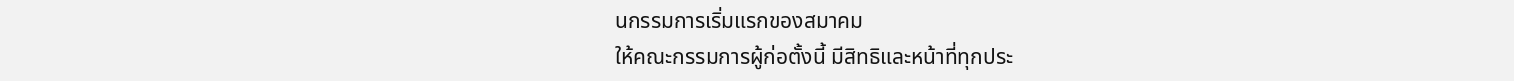นกรรมการเริ่มแรกของสมาคม
ให้คณะกรรมการผู้ก่อตั้งนี้ มีสิทธิและหน้าที่ทุกประ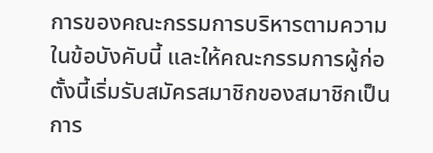การของคณะกรรมการบริหารตามความในข้อบังคับนี้ และให้คณะกรรมการผู้ก่อตั้งนี้เริ่มรับสมัครสมาชิกของสมาชิกเป็นการ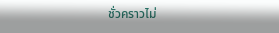ชั่วคราวไม่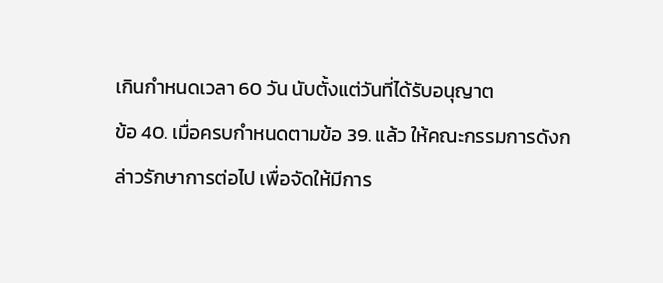เกินกำหนดเวลา 60 วัน นับตั้งแต่วันที่ได้รับอนุญาต
ข้อ 40. เมื่อครบกำหนดตามข้อ 39. แล้ว ให้คณะกรรมการดังกล่าวรักษาการต่อไป เพื่อจัดให้มีการ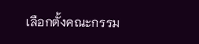เลือกตั้งคณะกรรม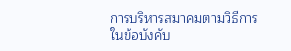การบริหารสมาคมตามวิธีการในข้อบังคับ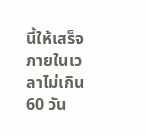นี้ให้เสร็จภายในเวลาไม่เกิน 60 วัน